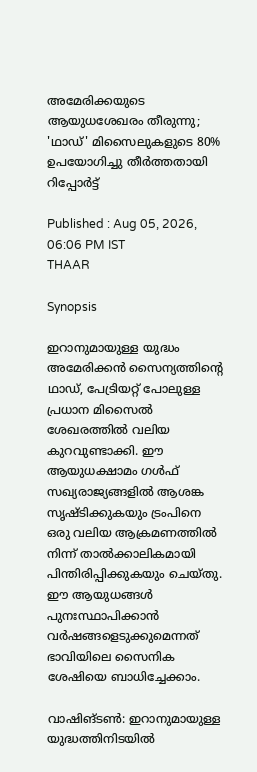അമേരിക്കയുടെ ആയുധശേഖരം തീരുന്നു; 'ഥാഡ്' മിസൈലുകളുടെ 80% ഉപയോഗിച്ചു തീർത്തതായി റിപ്പോർട്ട്

Published : Aug 05, 2026, 06:06 PM IST
THAAR

Synopsis

ഇറാനുമായുള്ള യുദ്ധം അമേരിക്കൻ സൈന്യത്തിന്റെ ഥാഡ്, പേട്രിയറ്റ് പോലുള്ള പ്രധാന മിസൈൽ ശേഖരത്തിൽ വലിയ കുറവുണ്ടാക്കി. ഈ ആയുധക്ഷാമം ഗൾഫ് സഖ്യരാജ്യങ്ങളിൽ ആശങ്ക സൃഷ്ടിക്കുകയും ട്രംപിനെ ഒരു വലിയ ആക്രമണത്തിൽ നിന്ന് താൽക്കാലികമായി പിന്തിരിപ്പിക്കുകയും ചെയ്തു. ഈ ആയുധങ്ങൾ പുനഃസ്ഥാപിക്കാൻ വർഷങ്ങളെടുക്കുമെന്നത് ഭാവിയിലെ സൈനിക ശേഷിയെ ബാധിച്ചേക്കാം.

വാഷിങ്ടൺ: ഇറാനുമായുള്ള യുദ്ധത്തിനിടയിൽ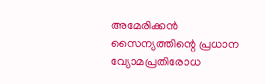അമേരിക്കൻ സൈന്യത്തിന്റെ പ്രധാന വ്യോമപ്രതിരോധ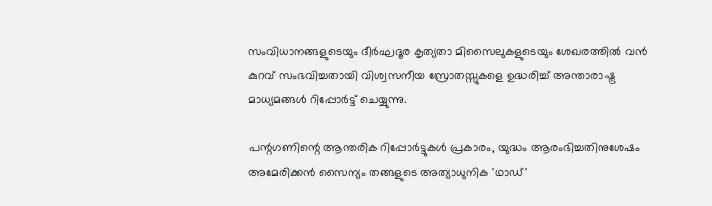സംവിധാനങ്ങളുടെയും ദീർഘദൂര കൃത്യതാ മിസൈലുകളുടെയും ശേഖരത്തിൽ വൻ കുറവ് സംഭവിച്ചതായി വിശ്വസനീയ സ്രോതസ്സുകളെ ഉദ്ധരിച്ച് അന്താരാഷ്ട്ര മാധ്യമങ്ങൾ റിപ്പോർട്ട് ചെയ്യുന്നു.

പന്റഗണിന്റെ ആന്തരിക റിപ്പോർട്ടുകൾ പ്രകാരം, യുദ്ധം ആരംഭിച്ചതിനുശേഷം അമേരിക്കൻ സൈന്യം തങ്ങളുടെ അത്യാധുനിക 'ഥാഡ്'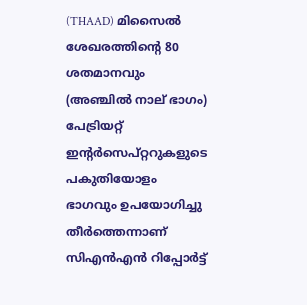(THAAD) മിസൈൽ ശേഖരത്തിന്റെ 80 ശതമാനവും (അഞ്ചിൽ നാല് ഭാഗം) പേട്രിയറ്റ് ഇന്റർസെപ്റ്ററുകളുടെ പകുതിയോളം ഭാഗവും ഉപയോഗിച്ചു തീർത്തെന്നാണ് സിഎൻഎൻ റിപ്പോർട്ട്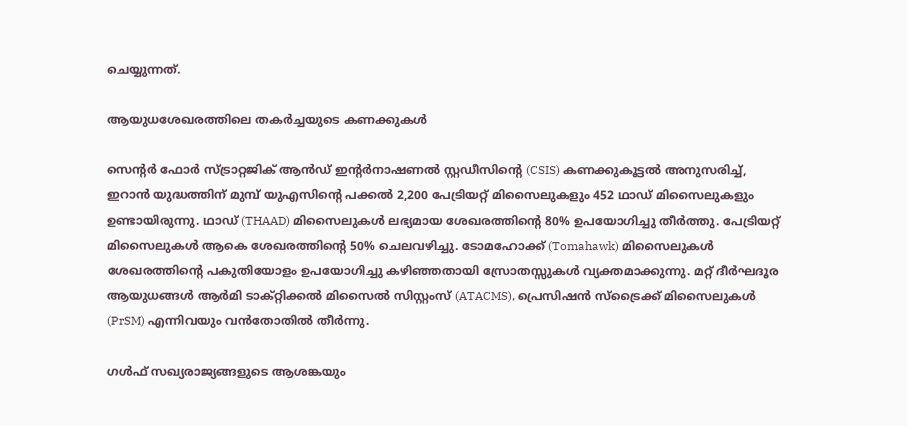ചെയ്യുന്നത്.

ആയുധശേഖരത്തിലെ തകർച്ചയുടെ കണക്കുകൾ

സെന്റർ ഫോർ സ്ട്രാറ്റജിക് ആൻഡ് ഇന്റർനാഷണൽ സ്റ്റഡീസിന്റെ (CSIS) കണക്കുകൂട്ടൽ അനുസരിച്ച്, ഇറാൻ യുദ്ധത്തിന് മുമ്പ് യുഎസിന്റെ പക്കൽ 2,200 പേട്രിയറ്റ് മിസൈലുകളും 452 ഥാഡ് മിസൈലുകളും ഉണ്ടായിരുന്നു. ഥാഡ് (THAAD) മിസൈലുകൾ ലഭ്യമായ ശേഖരത്തിന്റെ 80% ഉപയോഗിച്ചു തീർത്തു. പേട്രിയറ്റ് മിസൈലുകൾ ആകെ ശേഖരത്തിന്റെ 50% ചെലവഴിച്ചു. ടോമഹോക്ക് (Tomahawk) മിസൈലുകൾ ശേഖരത്തിന്റെ പകുതിയോളം ഉപയോഗിച്ചു കഴിഞ്ഞതായി സ്രോതസ്സുകൾ വ്യക്തമാക്കുന്നു. മറ്റ് ദീർഘദൂര ആയുധങ്ങൾ ആർമി ടാക്റ്റിക്കൽ മിസൈൽ സിസ്റ്റംസ് (ATACMS), പ്രെസിഷൻ സ്ട്രൈക്ക് മിസൈലുകൾ (PrSM) എന്നിവയും വൻതോതിൽ തീർന്നു.

ഗൾഫ് സഖ്യരാജ്യങ്ങളുടെ ആശങ്കയും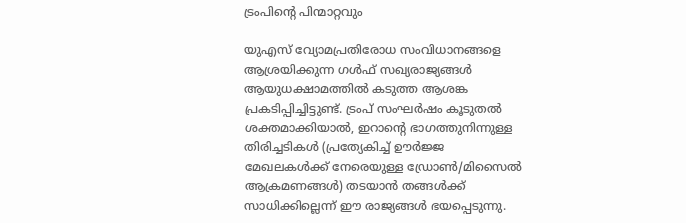ട്രംപിന്റെ പിന്മാറ്റവും

യുഎസ് വ്യോമപ്രതിരോധ സംവിധാനങ്ങളെ ആശ്രയിക്കുന്ന ഗൾഫ് സഖ്യരാജ്യങ്ങൾ ആയുധക്ഷാമത്തിൽ കടുത്ത ആശങ്ക പ്രകടിപ്പിച്ചിട്ടുണ്ട്. ട്രംപ് സംഘർഷം കൂടുതൽ ശക്തമാക്കിയാൽ, ഇറാന്റെ ഭാഗത്തുനിന്നുള്ള തിരിച്ചടികൾ (പ്രത്യേകിച്ച് ഊർജ്ജ മേഖലകൾക്ക് നേരെയുള്ള ഡ്രോൺ/മിസൈൽ ആക്രമണങ്ങൾ) തടയാൻ തങ്ങൾക്ക് സാധിക്കില്ലെന്ന് ഈ രാജ്യങ്ങൾ ഭയപ്പെടുന്നു.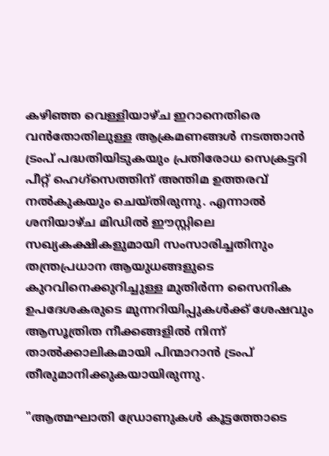കഴിഞ്ഞ വെള്ളിയാഴ്ച ഇറാനെതിരെ വൻതോതിലുള്ള ആക്രമണങ്ങൾ നടത്താൻ ട്രംപ് പദ്ധതിയിടുകയും പ്രതിരോധ സെക്രട്ടറി പീറ്റ് ഹെഗ്സെത്തിന് അന്തിമ ഉത്തരവ് നൽകുകയും ചെയ്തിരുന്നു. എന്നാൽ ശനിയാഴ്ച മിഡിൽ ഈസ്റ്റിലെ സഖ്യകക്ഷികളുമായി സംസാരിച്ചതിനും തന്ത്രപ്രധാന ആയുധങ്ങളുടെ കുറവിനെക്കുറിച്ചുള്ള മുതിർന്ന സൈനിക ഉപദേശകരുടെ മുന്നറിയിപ്പുകൾക്ക് ശേഷവും ആസൂത്രിത നീക്കങ്ങളിൽ നിന്ന് താൽക്കാലികമായി പിന്മാറാൻ ട്രംപ് തീരുമാനിക്കുകയായിരുന്നു.

"ആത്മഘാതി ഡ്രോണുകൾ കൂട്ടത്തോടെ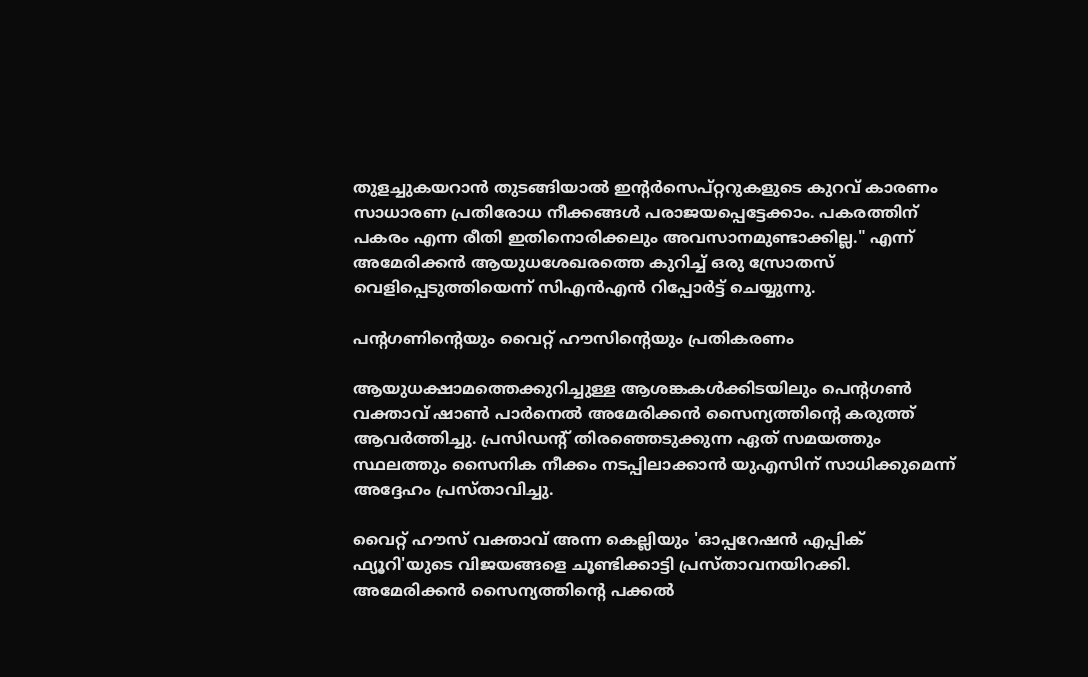തുളച്ചുകയറാൻ തുടങ്ങിയാൽ ഇന്റർസെപ്റ്ററുകളുടെ കുറവ് കാരണം സാധാരണ പ്രതിരോധ നീക്കങ്ങൾ പരാജയപ്പെട്ടേക്കാം. പകരത്തിന് പകരം എന്ന രീതി ഇതിനൊരിക്കലും അവസാനമുണ്ടാക്കില്ല." എന്ന് അമേരിക്കൻ ആയുധശേഖരത്തെ കുറിച്ച് ഒരു സ്രോതസ് വെളിപ്പെടുത്തിയെന്ന് സിഎൻഎൻ റിപ്പോർട്ട് ചെയ്യുന്നു.

പന്റഗണിന്റെയും വൈറ്റ് ഹൗസിന്റെയും പ്രതികരണം

ആയുധക്ഷാമത്തെക്കുറിച്ചുള്ള ആശങ്കകൾക്കിടയിലും പെന്റഗൺ വക്താവ് ഷാൺ പാർനെൽ അമേരിക്കൻ സൈന്യത്തിന്റെ കരുത്ത് ആവർത്തിച്ചു. പ്രസിഡന്റ് തിരഞ്ഞെടുക്കുന്ന ഏത് സമയത്തും സ്ഥലത്തും സൈനിക നീക്കം നടപ്പിലാക്കാൻ യുഎസിന് സാധിക്കുമെന്ന് അദ്ദേഹം പ്രസ്താവിച്ചു.

വൈറ്റ് ഹൗസ് വക്താവ് അന്ന കെല്ലിയും 'ഓപ്പറേഷൻ എപ്പിക് ഫ്യൂറി'യുടെ വിജയങ്ങളെ ചൂണ്ടിക്കാട്ടി പ്രസ്താവനയിറക്കി. അമേരിക്കൻ സൈന്യത്തിന്റെ പക്കൽ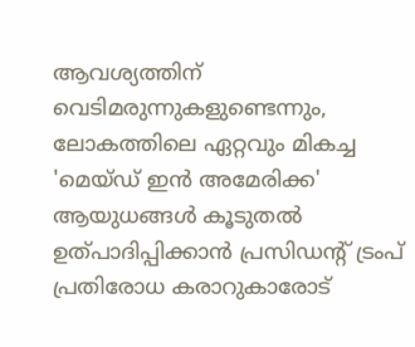ആവശ്യത്തിന് വെടിമരുന്നുകളുണ്ടെന്നും, ലോകത്തിലെ ഏറ്റവും മികച്ച 'മെയ്ഡ് ഇൻ അമേരിക്ക' ആയുധങ്ങൾ കൂടുതൽ ഉത്പാദിപ്പിക്കാൻ പ്രസിഡന്റ് ട്രംപ് പ്രതിരോധ കരാറുകാരോട്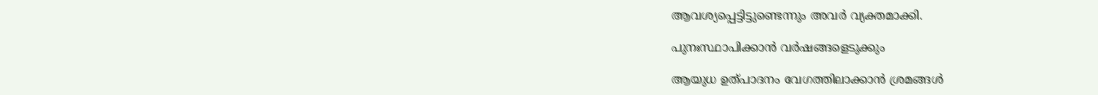ആവശ്യപ്പെട്ടിട്ടുണ്ടെന്നും അവർ വ്യക്തമാക്കി.

പുനഃസ്ഥാപിക്കാൻ വർഷങ്ങളെടുക്കും

ആയുധ ഉത്പാദനം വേഗത്തിലാക്കാൻ ശ്രമങ്ങൾ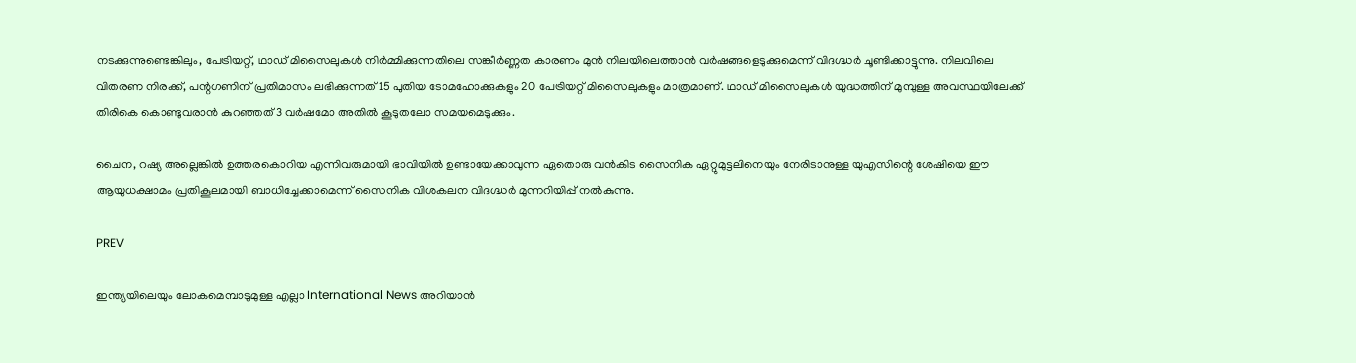നടക്കുന്നുണ്ടെങ്കിലും, പേട്രിയറ്റ്, ഥാഡ് മിസൈലുകൾ നിർമ്മിക്കുന്നതിലെ സങ്കീർണ്ണത കാരണം മുൻ നിലയിലെത്താൻ വർഷങ്ങളെടുക്കുമെന്ന് വിദഗ്ദ്ധർ ചൂണ്ടിക്കാട്ടുന്നു. നിലവിലെ വിതരണ നിരക്ക്, പന്റഗണിന് പ്രതിമാസം ലഭിക്കുന്നത് 15 പുതിയ ടോമഹോക്കുകളും 20 പേട്രിയറ്റ് മിസൈലുകളും മാത്രമാണ്. ഥാഡ് മിസൈലുകൾ യുദ്ധത്തിന് മുമ്പുള്ള അവസ്ഥയിലേക്ക് തിരികെ കൊണ്ടുവരാൻ കുറഞ്ഞത് 3 വർഷമോ അതിൽ കൂടുതലോ സമയമെടുക്കും.

ചൈന, റഷ്യ അല്ലെങ്കിൽ ഉത്തരകൊറിയ എന്നിവരുമായി ഭാവിയിൽ ഉണ്ടായേക്കാവുന്ന ഏതൊരു വൻകിട സൈനിക ഏറ്റുമുട്ടലിനെയും നേരിടാനുള്ള യുഎസിന്റെ ശേഷിയെ ഈ ആയുധക്ഷാമം പ്രതികൂലമായി ബാധിച്ചേക്കാമെന്ന് സൈനിക വിശകലന വിദഗ്ദ്ധർ മുന്നറിയിപ്പ് നൽകുന്നു.

PREV

ഇന്ത്യയിലെയും ലോകമെമ്പാടുമുള്ള എല്ലാ International News അറിയാൻ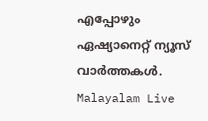എപ്പോഴും ഏഷ്യാനെറ്റ് ന്യൂസ് വാർത്തകൾ. Malayalam Live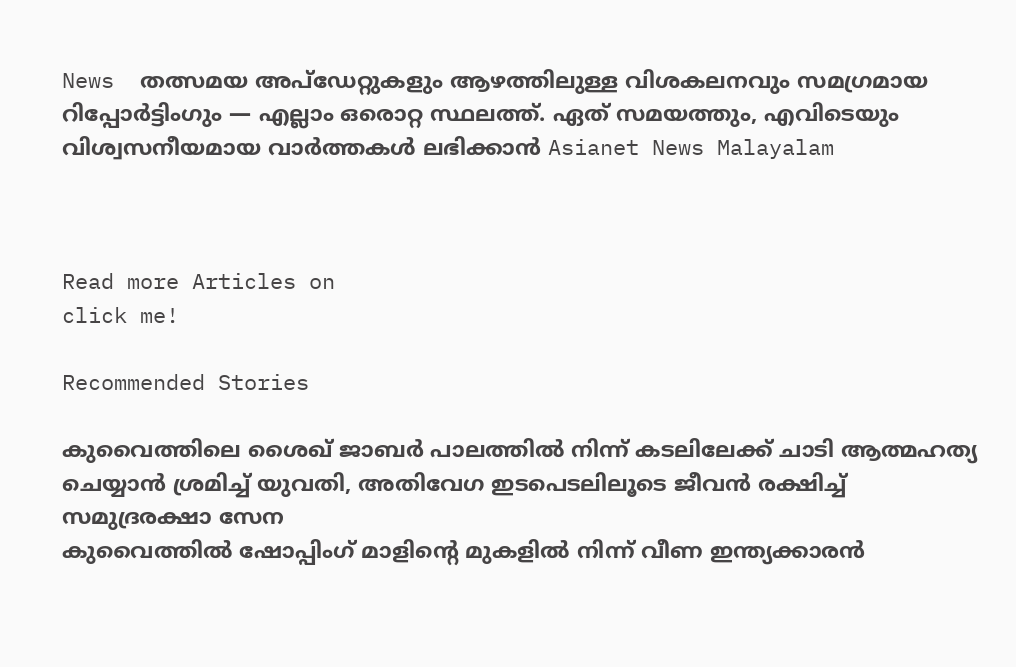News  തത്സമയ അപ്‌ഡേറ്റുകളും ആഴത്തിലുള്ള വിശകലനവും സമഗ്രമായ റിപ്പോർട്ടിംഗും — എല്ലാം ഒരൊറ്റ സ്ഥലത്ത്. ഏത് സമയത്തും, എവിടെയും വിശ്വസനീയമായ വാർത്തകൾ ലഭിക്കാൻ Asianet News Malayalam



Read more Articles on
click me!

Recommended Stories

കുവൈത്തിലെ ശൈഖ് ജാബർ പാലത്തിൽ നിന്ന് കടലിലേക്ക് ചാടി ആത്മഹത്യ ചെയ്യാൻ ശ്രമിച്ച് യുവതി, അതിവേഗ ഇടപെടലിലൂടെ ജീവൻ രക്ഷിച്ച് സമുദ്രരക്ഷാ സേന
കുവൈത്തിൽ ഷോപ്പിംഗ് മാളിന്‍റെ മുകളിൽ നിന്ന് വീണ ഇന്ത്യക്കാരൻ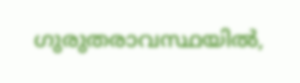ഗുരുതരാവസ്ഥയിൽ,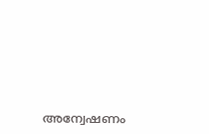അന്വേഷണം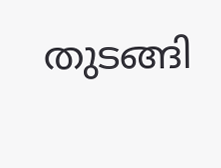തുടങ്ങി